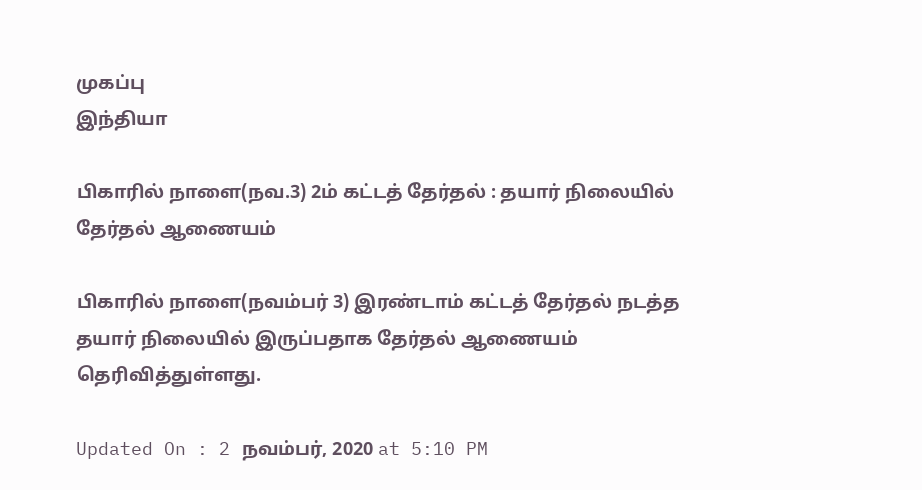முகப்பு
இந்தியா

பிகாரில் நாளை(நவ.3) 2ம் கட்டத் தேர்தல் : தயார் நிலையில் தேர்தல் ஆணையம்

பிகாரில் நாளை(நவம்பர் 3) இரண்டாம் கட்டத் தேர்தல் நடத்த தயார் நிலையில் இருப்பதாக தேர்தல் ஆணையம் தெரிவித்துள்ளது.

Updated On : 2 நவம்பர், 2020 at 5:10 PM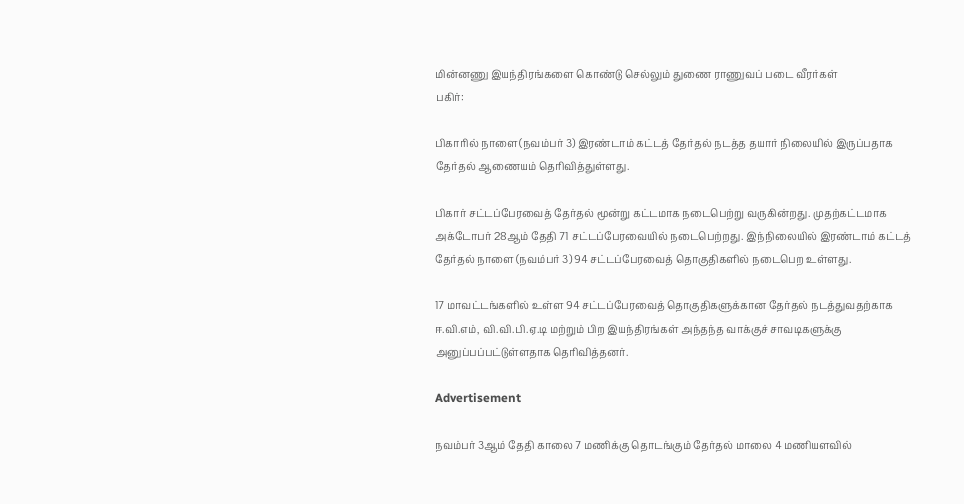மின்னணு இயந்திரங்களை கொண்டு செல்லும் துணை ராணுவப் படை வீரர்கள்
பகிர்:

பிகாரில் நாளை(நவம்பர் 3) இரண்டாம் கட்டத் தேர்தல் நடத்த தயார் நிலையில் இருப்பதாக தேர்தல் ஆணையம் தெரிவித்துள்ளது.

பிகார் சட்டப்பேரவைத் தேர்தல் மூன்று கட்டமாக நடைபெற்று வருகின்றது. முதற்கட்டமாக அக்டோபர் 28ஆம் தேதி 71 சட்டப்பேரவையில் நடைபெற்றது. இந்நிலையில் இரண்டாம் கட்டத் தேர்தல் நாளை (நவம்பர் 3) 94 சட்டப்பேரவைத் தொகுதிகளில் நடைபெற உள்ளது.

17 மாவட்டங்களில் உள்ள 94 சட்டப்பேரவைத் தொகுதிகளுக்கான தேர்தல் நடத்துவதற்காக ஈ.வி.எம், வி.வி.பி.ஏ.டி மற்றும் பிற இயந்திரங்கள் அந்தந்த வாக்குச் சாவடிகளுக்கு அனுப்பப்பட்டுள்ளதாக தெரிவித்தனர்.

Advertisement

நவம்பர் 3ஆம் தேதி காலை 7 மணிக்கு தொடங்கும் தேர்தல் மாலை 4 மணியளவில்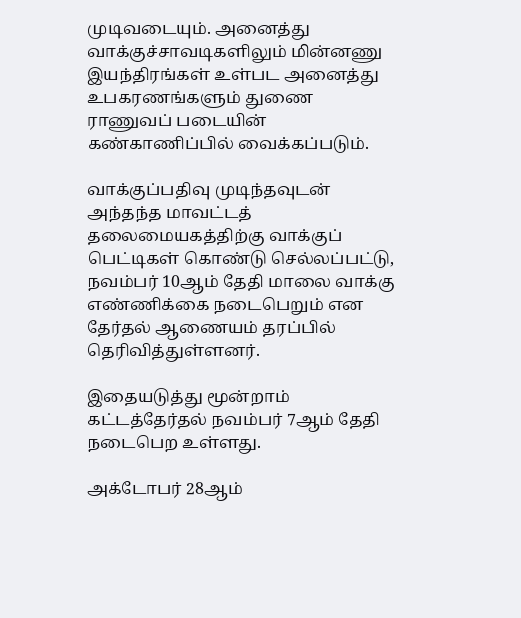முடிவடையும். அனைத்து வாக்குச்சாவடிகளிலும் மின்னணு இயந்திரங்கள் உள்பட அனைத்து உபகரணங்களும் துணை ராணுவப் படையின் கண்காணிப்பில் வைக்கப்படும்.

வாக்குப்பதிவு முடிந்தவுடன் அந்தந்த மாவட்டத் தலைமையகத்திற்கு வாக்குப் பெட்டிகள் கொண்டு செல்லப்பட்டு, நவம்பர் 10ஆம் தேதி மாலை வாக்கு எண்ணிக்கை நடைபெறும் என தேர்தல் ஆணையம் தரப்பில் தெரிவித்துள்ளனர்.

இதையடுத்து மூன்றாம் கட்டத்தேர்தல் நவம்பர் 7ஆம் தேதி நடைபெற உள்ளது.

அக்டோபர் 28ஆம்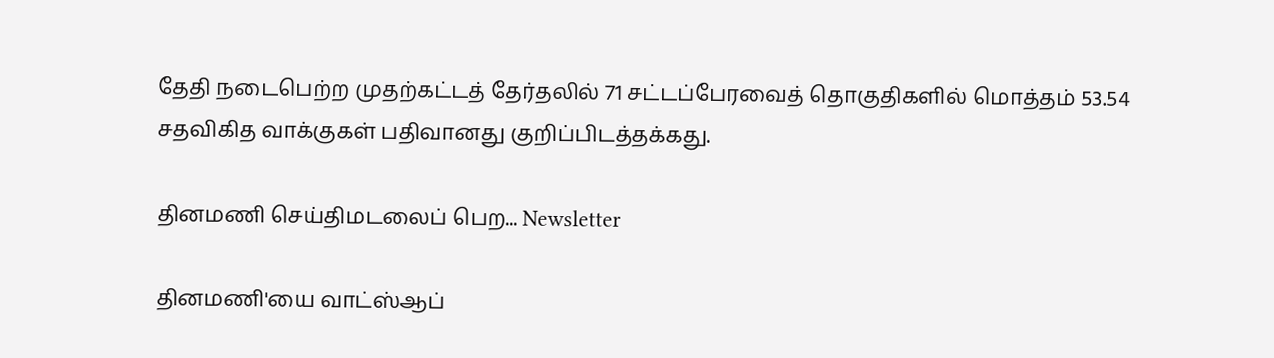தேதி நடைபெற்ற முதற்கட்டத் தேர்தலில் 71 சட்டப்பேரவைத் தொகுதிகளில் மொத்தம் 53.54 சதவிகித வாக்குகள் பதிவானது குறிப்பிடத்தக்கது.

தினமணி செய்திமடலைப் பெற... Newsletter

தினமணி'யை வாட்ஸ்ஆப்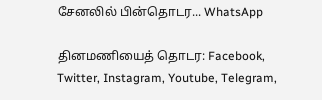சேனலில் பின்தொடர... WhatsApp

தினமணியைத் தொடர: Facebook, Twitter, Instagram, Youtube, Telegram,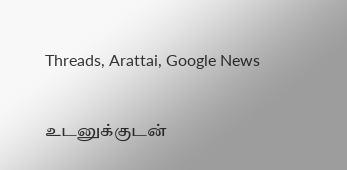Threads, Arattai, Google News

உடனுக்குடன்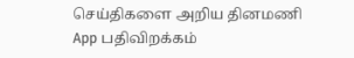செய்திகளை அறிய தினமணி App பதிவிறக்கம்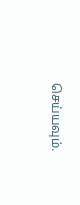செய்யவும்.